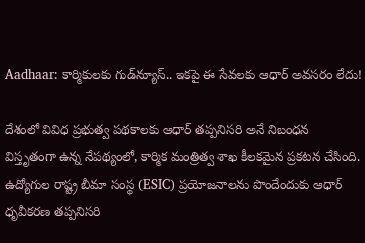Aadhaar: కార్మికులకు గుడ్‌న్యూస్.. ఇకపై ఈ సేవలకు ఆధార్‌ అవసరం లేదు!

దేశంలో వివిధ ప్రభుత్వ పథకాలకు ఆధార్‌ తప్పనిసరి అనే నిబంధన విస్తృతంగా ఉన్న నేపథ్యంలో, కార్మిక మంత్రిత్వ శాఖ కీలకమైన ప్రకటన చేసింది. ఉద్యోగుల రాష్ట్ర బీమా సంస్థ (ESIC) ప్రయోజనాలను పొందేందుకు ఆధార్‌ ధృవీకరణ తప్పనిసరి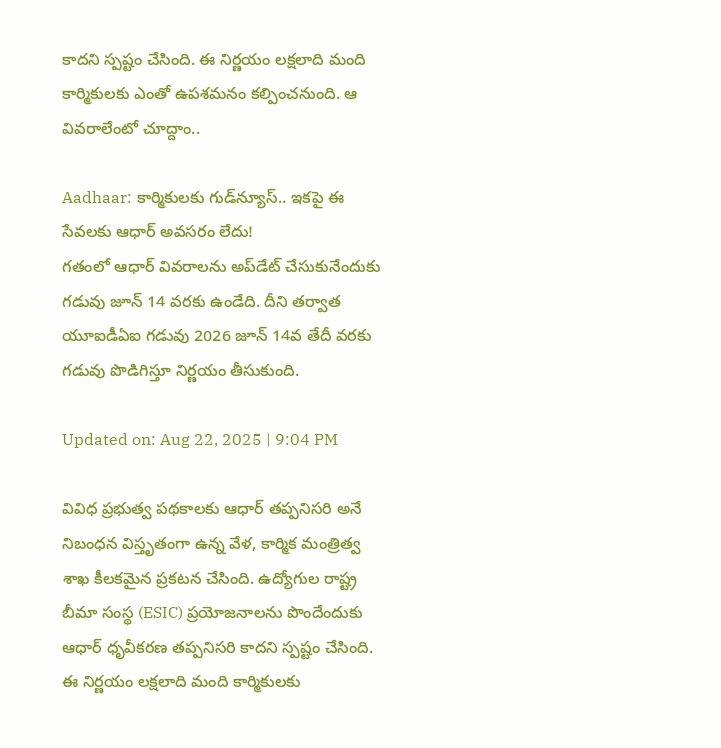కాదని స్పష్టం చేసింది. ఈ నిర్ణయం లక్షలాది మంది కార్మికులకు ఎంతో ఉపశమనం కల్పించనుంది. ఆ వివరాలేంటో చూద్దాం..

Aadhaar: కార్మికులకు గుడ్‌న్యూస్.. ఇకపై ఈ సేవలకు ఆధార్‌ అవసరం లేదు!
గతంలో ఆధార్‌ వివరాలను అప్‌డేట్‌ చేసుకునేందుకు గడువు జూన్ 14 వరకు ఉండేది. దీని తర్వాత యూఐడీఏఐ గడువు 2026 జూన్ 14వ తేదీ వరకు గడువు పొడిగిస్తూ నిర్ణయం తీసుకుంది.

Updated on: Aug 22, 2025 | 9:04 PM

వివిధ ప్రభుత్వ పథకాలకు ఆధార్‌ తప్పనిసరి అనే నిబంధన విస్తృతంగా ఉన్న వేళ, కార్మిక మంత్రిత్వ శాఖ కీలకమైన ప్రకటన చేసింది. ఉద్యోగుల రాష్ట్ర బీమా సంస్థ (ESIC) ప్రయోజనాలను పొందేందుకు ఆధార్‌ ధృవీకరణ తప్పనిసరి కాదని స్పష్టం చేసింది. ఈ నిర్ణయం లక్షలాది మంది కార్మికులకు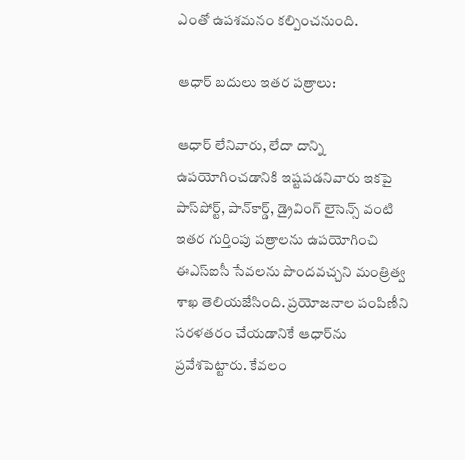ఎంతో ఉపశమనం కల్పించనుంది.

ఆధార్‌ బదులు ఇతర పత్రాలు:

ఆధార్‌ లేనివారు, లేదా దాన్ని ఉపయోగించడానికి ఇష్టపడనివారు ఇకపై పాస్‌పోర్ట్‌, పాన్‌కార్డ్‌, డ్రైవింగ్‌ లైసెన్స్‌ వంటి ఇతర గుర్తింపు పత్రాలను ఉపయోగించి ఈఎస్‌ఐసీ సేవలను పొందవచ్చని మంత్రిత్వ శాఖ తెలియజేసింది. ప్రయోజనాల పంపిణీని సరళతరం చేయడానికే ఆధార్‌ను ప్రవేశపెట్టారు. కేవలం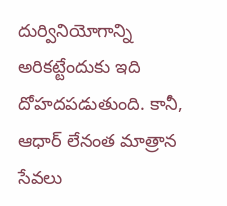దుర్వినియోగాన్ని అరికట్టేందుకు ఇది దోహదపడుతుంది. కానీ, ఆధార్‌ లేనంత మాత్రాన సేవలు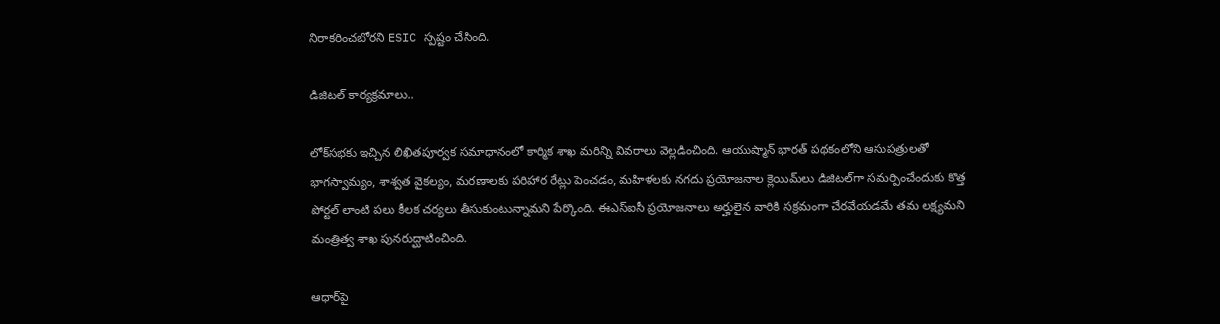నిరాకరించబోరని ESIC స్పష్టం చేసింది.

డిజిటల్‌ కార్యక్రమాలు..

లోక్‌సభకు ఇచ్చిన లిఖితపూర్వక సమాధానంలో కార్మిక శాఖ మరిన్ని వివరాలు వెల్లడించింది. ఆయుష్మాన్‌ భారత్‌ పథకంలోని ఆసుపత్రులతో భాగస్వామ్యం, శాశ్వత వైకల్యం, మరణాలకు పరిహార రేట్లు పెంచడం, మహిళలకు నగదు ప్రయోజనాల క్లెయిమ్‌లు డిజిటల్‌గా సమర్పించేందుకు కొత్త పోర్టల్‌ లాంటి పలు కీలక చర్యలు తీసుకుంటున్నామని పేర్కొంది. ఈఎస్‌ఐసీ ప్రయోజనాలు అర్హులైన వారికి సక్రమంగా చేరవేయడమే తమ లక్ష్యమని మంత్రిత్వ శాఖ పునరుద్ఘాటించింది.

ఆధార్‌పై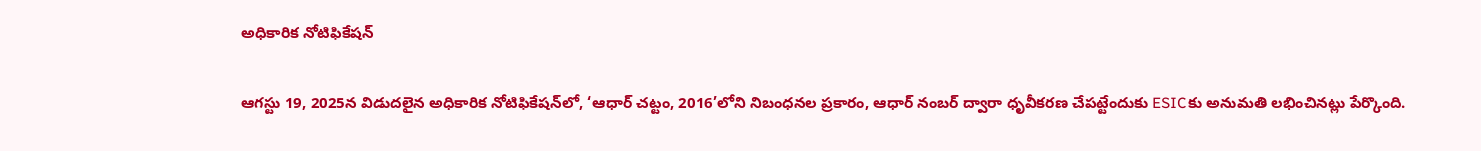అధికారిక నోటిఫికేషన్‌

ఆగస్టు 19, 2025న విడుదలైన అధికారిక నోటిఫికేషన్‌లో, ‘ఆధార్‌ చట్టం, 2016’లోని నిబంధనల ప్రకారం, ఆధార్‌ నంబర్‌ ద్వారా ధృవీకరణ చేపట్టేందుకు ESICకు అనుమతి లభించినట్లు పేర్కొంది.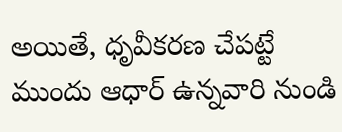అయితే, ధృవీకరణ చేపట్టే ముందు ఆధార్‌ ఉన్నవారి నుండి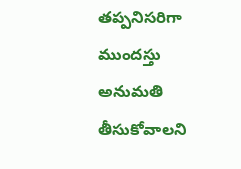తప్పనిసరిగా ముందస్తు అనుమతి తీసుకోవాలని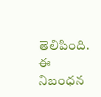తెలిపింది. ఈ నిబంధన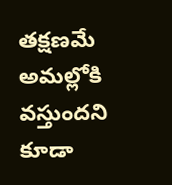తక్షణమే అమల్లోకి వస్తుందని కూడా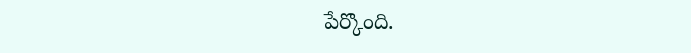పేర్కొంది.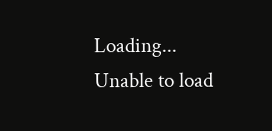Loading...
Unable to load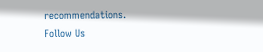recommendations.
Follow Us